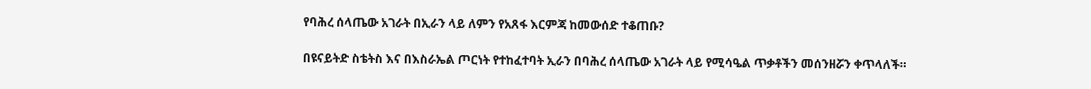የባሕረ ሰላጤው አገራት በኢራን ላይ ለምን የአጸፋ እርምጃ ከመውሰድ ተቆጠቡ?

በዩናይትድ ስቴትስ እና በእስራኤል ጦርነት የተከፈተባት ኢራን በባሕረ ሰላጤው አገራት ላይ የሚሳዔል ጥቃቶችን መሰንዘሯን ቀጥላለች።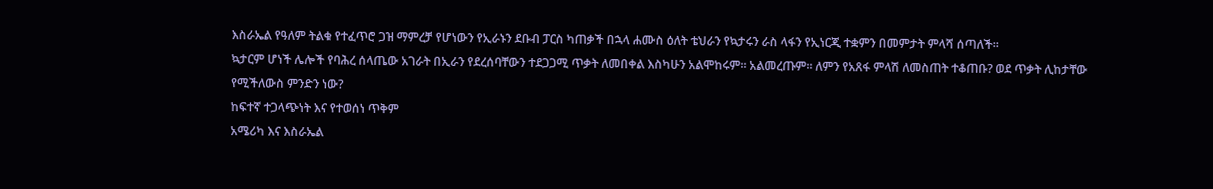እስራኤል የዓለም ትልቁ የተፈጥሮ ጋዝ ማምረቻ የሆነውን የኢራኑን ደቡብ ፓርስ ካጠቃች በኋላ ሐሙስ ዕለት ቴህራን የኳታሩን ራስ ላፋን የኢነርጂ ተቋምን በመምታት ምላሻ ሰጣለች።
ኳታርም ሆነች ሌሎች የባሕረ ሰላጤው አገራት በኢራን የደረሰባቸውን ተደጋጋሚ ጥቃት ለመበቀል እስካሁን አልሞከሩም። አልመረጡም። ለምን የአጸፋ ምላሽ ለመስጠት ተቆጠቡ? ወደ ጥቃት ሊከታቸው የሚችለውስ ምንድን ነው?
ከፍተኛ ተጋላጭነት እና የተወሰነ ጥቅም
አሜሪካ እና እስራኤል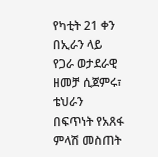የካቲት 21 ቀን በኢራን ላይ የጋራ ወታደራዊ ዘመቻ ሲጀምሩ፣ ቴህራን በፍጥነት የአጸፋ ምላሽ መስጠት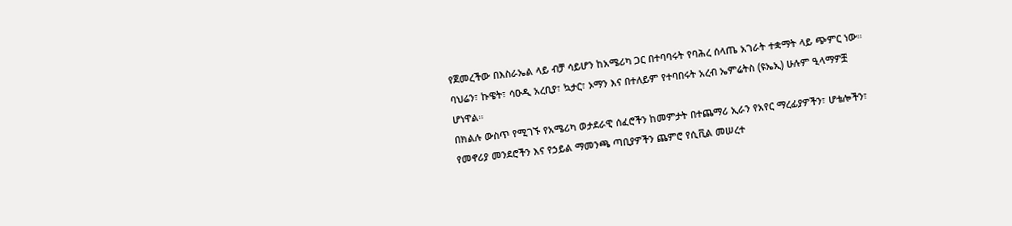የጀመረችው በእስራኤል ላይ ብቻ ሳይሆን ከአሜሪካ ጋር በተባባሩት የባሕረ ሰላጤ አገራት ተቋማት ላይ ጭምር ነው።
ባህሬን፣ ኩዌት፣ ሳዑዲ አረቢያ፣ ኳታር፣ ኦማን እና በተለይም የተባበሩት አረብ ኤምሬትስ (ዩኤኢ) ሁሉም ዒላማዎቿ ሆነዋል።
በክልሉ ውስጥ የሚገኙ የአሜሪካ ወታደራዊ ሰፈሮችን ከመምታት በተጨማሪ ኢራን የአየር ማረፊያዎችን፣ ሆቴሎችን፣ የመኖሪያ መንደሮችን እና የኃይል ማመንጫ ጣቢያዎችን ጨምሮ የሲቪል መሠረተ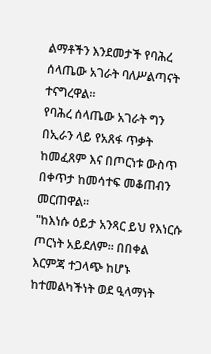ልማቶችን እንደመታች የባሕረ ሰላጤው አገራት ባለሥልጣናት ተናግረዋል።
የባሕረ ሰላጤው አገራት ግን በኢራን ላይ የአጸፋ ጥቃት ከመፈጸም እና በጦርነቱ ውስጥ በቀጥታ ከመሳተፍ መቆጠብን መርጠዋል።
"ከእነሱ ዕይታ አንጻር ይህ የእነርሱ ጦርነት አይደለም። በበቀል እርምጃ ተጋላጭ ከሆኑ ከተመልካችነት ወደ ዒላማነት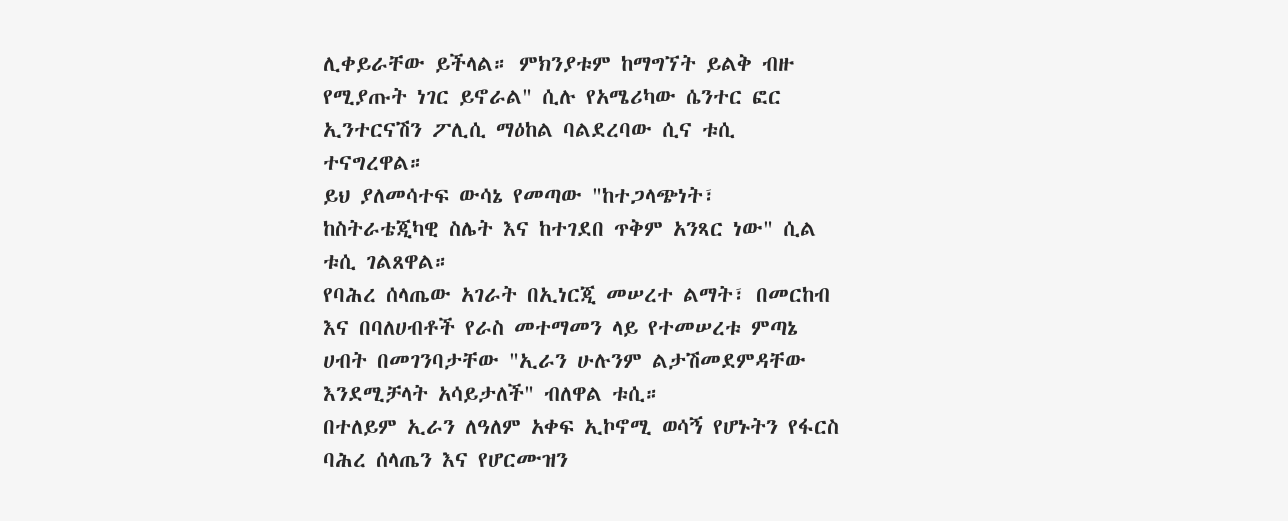ሊቀይራቸው ይችላል። ምክንያቱም ከማግኘት ይልቅ ብዙ የሚያጡት ነገር ይኖራል" ሲሉ የአሜሪካው ሴንተር ፎር ኢንተርናሽን ፖሊሲ ማዕከል ባልደረባው ሲና ቱሲ ተናግረዋል።
ይህ ያለመሳተፍ ውሳኔ የመጣው "ከተጋላጭነት፣ ከስትራቴጂካዊ ስሌት እና ከተገደበ ጥቅም አንጻር ነው" ሲል ቱሲ ገልጸዋል።
የባሕረ ሰላጤው አገራት በኢነርጂ መሠረተ ልማት፣ በመርከብ እና በባለሀብቶች የራስ መተማመን ላይ የተመሠረቱ ምጣኔ ሀብት በመገንባታቸው "ኢራን ሁሉንም ልታሽመደምዳቸው እንደሚቻላት አሳይታለች" ብለዋል ቱሲ።
በተለይም ኢራን ለዓለም አቀፍ ኢኮኖሚ ወሳኝ የሆኑትን የፋርስ ባሕረ ሰላጤን እና የሆርሙዝን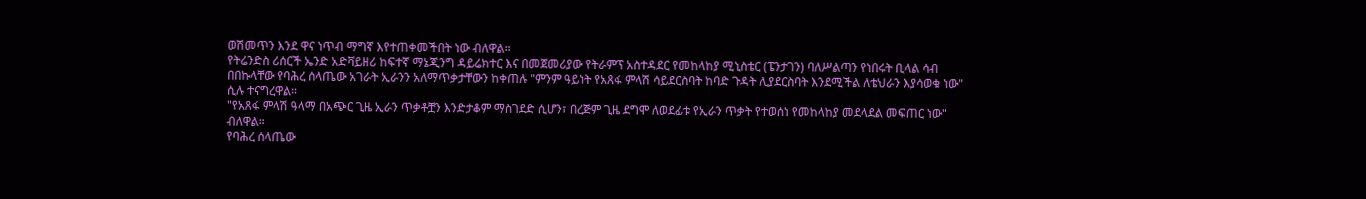ወሽመጥን እንደ ዋና ነጥብ ማግኛ እየተጠቀመችበት ነው ብለዋል።
የትሬንድስ ሪሰርች ኤንድ አድቫይዘሪ ከፍተኛ ማኔጂንግ ዳይሬክተር እና በመጀመሪያው የትራምፕ አስተዳደር የመከላከያ ሚኒስቴር (ፔንታገን) ባለሥልጣን የነበሩት ቢላል ሳብ በበኩላቸው የባሕረ ሰላጤው አገራት ኢራንን አለማጥቃታቸውን ከቀጠሉ "ምንም ዓይነት የአጸፋ ምላሽ ሳይደርስባት ከባድ ጉዳት ሊያደርስባት እንደሚችል ለቴህራን እያሳወቁ ነው" ሲሉ ተናግረዋል።
"የአጸፋ ምላሽ ዓላማ በአጭር ጊዜ ኢራን ጥቃቶቿን እንድታቆም ማስገደድ ሲሆን፣ በረጅም ጊዜ ደግሞ ለወደፊቱ የኢራን ጥቃት የተወሰነ የመከላከያ መደላደል መፍጠር ነው" ብለዋል።
የባሕረ ሰላጤው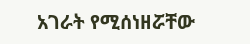አገራት የሚሰነዘሯቸው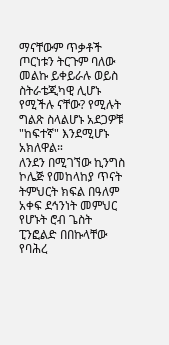ማናቸውም ጥቃቶች ጦርነቱን ትርጉም ባለው መልኩ ይቀይራሉ ወይስ ስትራቴጂካዊ ሊሆኑ የሚችሉ ናቸው? የሚሉት ግልጽ ስላልሆኑ አደጋዎቹ "ከፍተኛ" እንደሚሆኑ አክለዋል።
ለንደን በሚገኘው ኪንግስ ኮሌጅ የመከላከያ ጥናት ትምህርት ክፍል በዓለም አቀፍ ደኅንነት መምህር የሆኑት ሮብ ጌስት ፒንፎልድ በበኩላቸው የባሕረ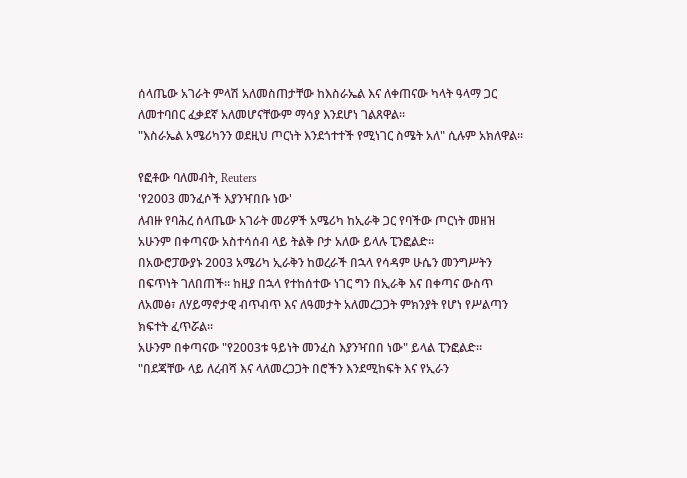ሰላጤው አገራት ምላሽ አለመስጠታቸው ከእስራኤል እና ለቀጠናው ካላት ዓላማ ጋር ለመተባበር ፈቃደኛ አለመሆናቸውም ማሳያ እንደሆነ ገልጸዋል።
"እስራኤል አሜሪካንን ወደዚህ ጦርነት እንደጎተተች የሚነገር ስሜት አለ" ሲሉም አክለዋል።

የፎቶው ባለመብት, Reuters
'የ2003 መንፈሶች እያንዣበቡ ነው'
ለብዙ የባሕረ ሰላጤው አገራት መሪዎች አሜሪካ ከኢራቅ ጋር የባችው ጦርነት መዘዝ አሁንም በቀጣናው አስተሳሰብ ላይ ትልቅ ቦታ አለው ይላሉ ፒንፎልድ።
በአውሮፓውያኑ 2003 አሜሪካ ኢራቅን ከወረራች በኋላ የሳዳም ሁሴን መንግሥትን በፍጥነት ገለበጠች። ከዚያ በኋላ የተከሰተው ነገር ግን በኢራቅ እና በቀጣና ውስጥ ለአመፅ፣ ለሃይማኖታዊ ብጥብጥ እና ለዓመታት አለመረጋጋት ምክንያት የሆነ የሥልጣን ክፍተት ፈጥሯል።
አሁንም በቀጣናው "የ2003ቱ ዓይነት መንፈስ እያንዣበበ ነው" ይላል ፒንፎልድ።
"በደጃቸው ላይ ለረብሻ እና ላለመረጋጋት በሮችን እንደሚከፍት እና የኢራን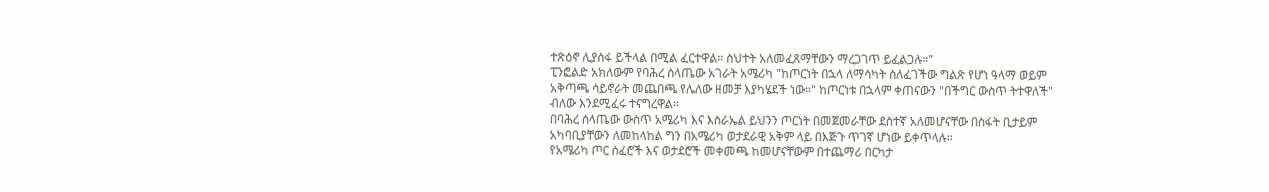ተጽዕኖ ሊያሰፋ ይችላል በሚል ፈርተዋል። ስህተት አለመፈጸማቸውን ማረጋገጥ ይፈልጋሉ።"
ፒንፎልድ አክለውም የባሕረ ሰላጤው አገራት አሜሪካ "ከጦርነት በኋላ ለማሳካት ስለፈገችው ግልጽ የሆነ ዓላማ ወይም አቅጣጫ ሳይኖራት መጨበጫ የሌለው ዘመቻ እያካሄደች ነው።" ከጦርነቱ በኋላም ቀጠናውን "በችግር ውስጥ ትተዋለች" ብለው እንደሚፈሩ ተናግረዋል።
በባሕረ ሰላጤው ውስጥ አሜሪካ እና እስራኤል ይህንን ጦርነት በመጀመራቸው ደስተኛ አለመሆናቸው በስፋት ቢታይም አካባቢያቸውን ለመከላከል ግን በአሜሪካ ወታደራዊ አቅም ላይ በእጅጉ ጥገኛ ሆነው ይቀጥላሉ።
የአሜሪካ ጦር ሰፈሮች እና ወታደሮች መቀመጫ ከመሆናቸውም በተጨማሪ በርካታ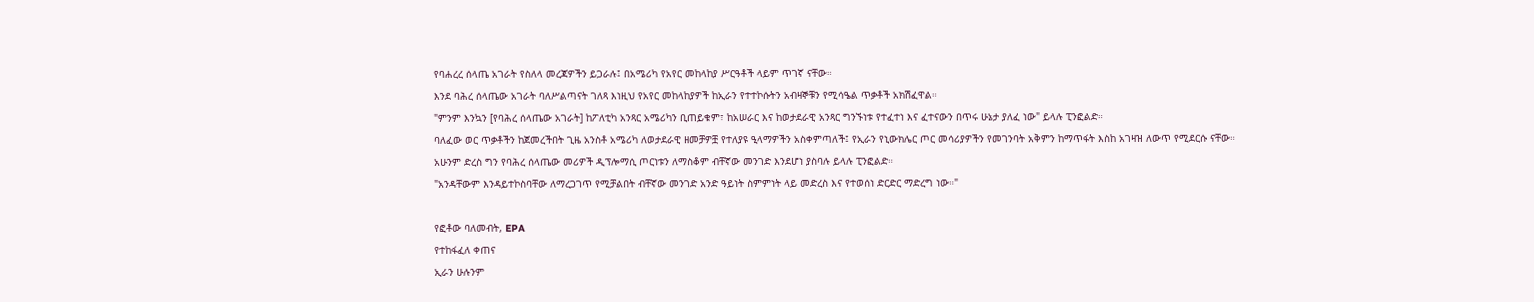የባሐረረ ሰላጤ አገራት የስለላ መረጃዎችን ይጋራሉ፤ በአሜሪካ የአየር መከላከያ ሥርዓቶች ላይም ጥገኛ ናቸው።
እንደ ባሕረ ሰላጤው አገራት ባለሥልጣናት ገለጻ እነዚህ የአየር መከላከያዎች ከኢራን የተተኮሱትን አብዛኞቹን የሚሳዔል ጥቃቶች አክሽፈዋል።
"ምንም እንኳን [የባሕረ ሰላጤው አገራት] ከፖለቲካ አንጻር አሜሪካን ቢጠይቁም፣ ከአሠራር እና ከወታደራዊ አንጻር ግንኙነቱ የተፈተነ እና ፈተናውን በጥሩ ሁኔታ ያለፈ ነው" ይላሉ ፒንፎልድ።
ባለፈው ወር ጥቃቶችን ከጀመረችበት ጊዜ አንስቶ አሜሪካ ለወታደራዊ ዘመቻዎቿ የተለያዩ ዒላማዎችን አስቀምጣለች፤ የኢራን የኒውክሌር ጦር መሳሪያዎችን የመገንባት አቅምን ከማጥፋት እስከ አገዛዝ ለውጥ የሚደርሱ ናቸው።
አሁንም ድረስ ግን የባሕረ ሰላጤው መሪዎች ዲፕሎማሲ ጦርነቱን ለማስቆም ብቸኛው መንገድ እንደሆነ ያስባሉ ይላሉ ፒንፎልድ።
"አንዳቸውም እንዳይተኮስባቸው ለማረጋገጥ የሚቻልበት ብቸኛው መንገድ አንድ ዓይነት ስምምነት ላይ መድረስ እና የተወሰነ ድርድር ማድረግ ነው።"

የፎቶው ባለመብት, EPA
የተከፋፈለ ቀጠና
ኢራን ሁሉንም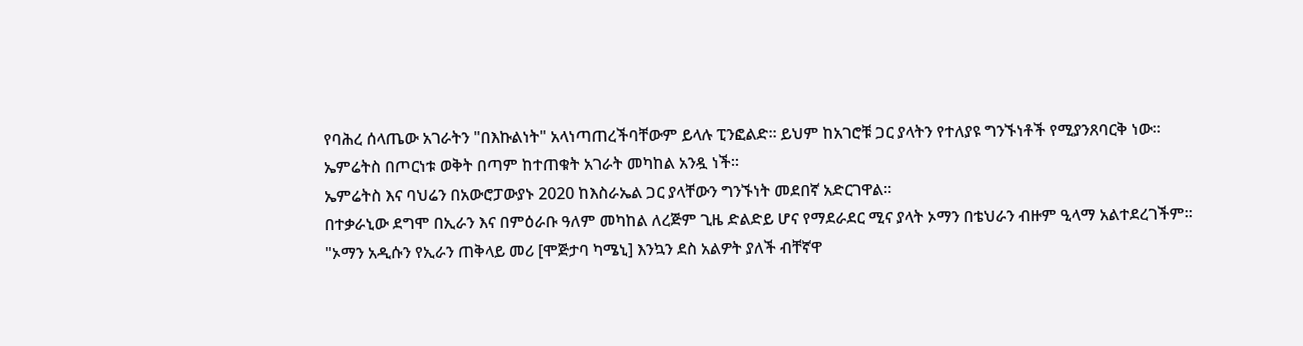የባሕረ ሰላጤው አገራትን "በእኩልነት" አላነጣጠረችባቸውም ይላሉ ፒንፎልድ። ይህም ከአገሮቹ ጋር ያላትን የተለያዩ ግንኙነቶች የሚያንጸባርቅ ነው።
ኤምሬትስ በጦርነቱ ወቅት በጣም ከተጠቁት አገራት መካከል አንዷ ነች።
ኤምሬትስ እና ባህሬን በአውሮፓውያኑ 2020 ከእስራኤል ጋር ያላቸውን ግንኙነት መደበኛ አድርገዋል።
በተቃራኒው ደግሞ በኢራን እና በምዕራቡ ዓለም መካከል ለረጅም ጊዜ ድልድይ ሆና የማደራደር ሚና ያላት ኦማን በቴህራን ብዙም ዒላማ አልተደረገችም።
"ኦማን አዲሱን የኢራን ጠቅላይ መሪ [ሞጅታባ ካሜኒ] እንኳን ደስ አልዎት ያለች ብቸኛዋ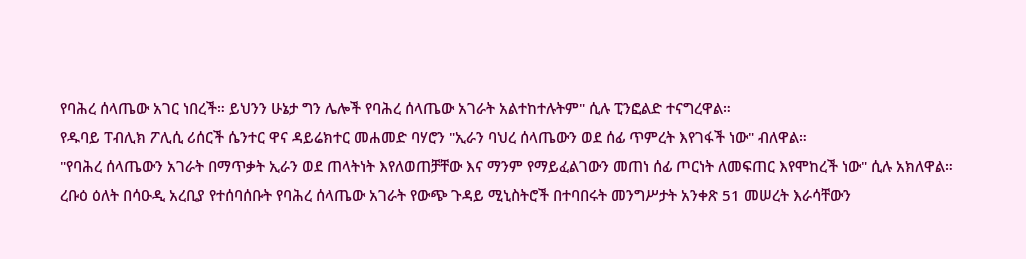የባሕረ ሰላጤው አገር ነበረች። ይህንን ሁኔታ ግን ሌሎች የባሕረ ሰላጤው አገራት አልተከተሉትም" ሲሉ ፒንፎልድ ተናግረዋል።
የዱባይ ፐብሊክ ፖሊሲ ሪሰርች ሴንተር ዋና ዳይሬክተር መሐመድ ባሃሮን "ኢራን ባህረ ሰላጤውን ወደ ሰፊ ጥምረት እየገፋች ነው" ብለዋል።
"የባሕረ ሰላጤውን አገራት በማጥቃት ኢራን ወደ ጠላትነት እየለወጠቻቸው እና ማንም የማይፈልገውን መጠነ ሰፊ ጦርነት ለመፍጠር እየሞከረች ነው" ሲሉ አክለዋል።
ረቡዕ ዕለት በሳዑዲ አረቢያ የተሰባሰቡት የባሕረ ሰላጤው አገራት የውጭ ጉዳይ ሚኒስትሮች በተባበሩት መንግሥታት አንቀጽ 51 መሠረት እራሳቸውን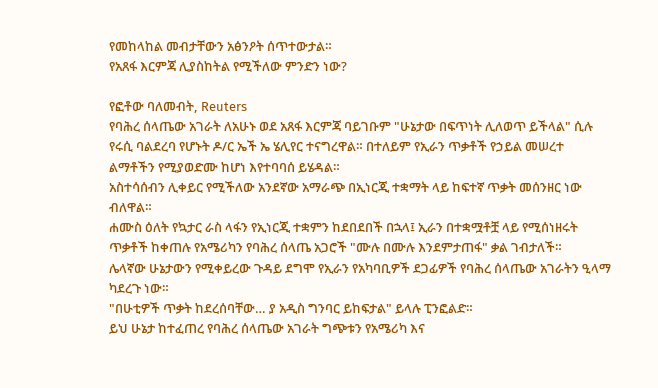የመከላከል መብታቸውን አፅንዖት ሰጥተውታል።
የአጸፋ እርምጃ ሊያስከትል የሚችለው ምንድን ነው?

የፎቶው ባለመብት, Reuters
የባሕረ ሰላጤው አገራት ለአሁኑ ወደ አጸፋ እርምጃ ባይገቡም "ሁኔታው በፍጥነት ሊለወጥ ይችላል" ሲሉ የሩሲ ባልደረባ የሆኑት ዶ/ር ኤች ኤ ሄሊየር ተናግረዋል። በተለይም የኢራን ጥቃቶች የኃይል መሠረተ ልማቶችን የሚያወድሙ ከሆነ እየተባባሰ ይሄዳል።
አስተሳሰብን ሊቀይር የሚችለው አንደኛው አማራጭ በኢነርጂ ተቋማት ላይ ከፍተኛ ጥቃት መሰንዘር ነው ብለዋል።
ሐሙስ ዕለት የኳታር ራስ ላፋን የኢነርጂ ተቋምን ከደበደበች በኋላ፤ ኢራን በተቋሟቶቿ ላይ የሚሰነዘሩት ጥቃቶች ከቀጠሉ የአሜሪካን የባሕረ ሰላጤ አጋሮች "ሙሉ በሙሉ እንደምታጠፋ" ቃል ገብታለች።
ሌላኛው ሁኔታውን የሚቀይረው ጉዳይ ደግሞ የኢራን የአካባቢዎች ደጋፊዎች የባሕረ ሰላጤው አገራትን ዒላማ ካደረጉ ነው።
"በሁቲዎች ጥቃት ከደረሰባቸው… ያ አዲስ ግንባር ይከፍታል" ይላሉ ፒንፎልድ።
ይህ ሁኔታ ከተፈጠረ የባሕረ ሰላጤው አገራት ግጭቱን የአሜሪካ እና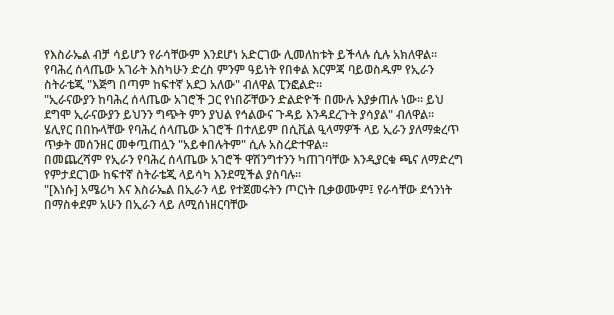የእስራኤል ብቻ ሳይሆን የራሳቸውም እንደሆነ አድርገው ሊመለከቱት ይችላሉ ሲሉ አክለዋል።
የባሕረ ሰላጤው አገራት እስካሁን ድረስ ምንም ዓይነት የበቀል እርምጃ ባይወስዱም የኢራን ስትራቴጂ "እጅግ በጣም ከፍተኛ አደጋ አለው" ብለዋል ፒንፎልድ።
"ኢራናውያን ከባሕረ ሰላጤው አገሮች ጋር የነበሯቸውን ድልድዮች በሙሉ እያቃጠሉ ነው። ይህ ደግሞ ኢራናውያን ይህንን ግጭት ምን ያህል የኅልውና ጉዳይ እንዳደረጉት ያሳያል" ብለዋል።
ሄሊየር በበኩላቸው የባሕረ ሰላጤው አገሮች በተለይም በሲቪል ዒላማዎች ላይ ኢራን ያለማቋረጥ ጥቃት መሰንዘር መቀጧጠሏን "አይቀበሉትም" ሲሉ አስረድተዋል።
በመጨረሻም የኢራን የባሕረ ሰላጤው አገሮች ዋሽንግተንን ካጠገባቸው እንዲያርቁ ጫና ለማድረግ የምታደርገው ከፍተኛ ስትራቴጂ ላይሳካ እንደሚችል ያስባሉ።
"[እነሱ] አሜሪካ እና እስራኤል በኢራን ላይ የተጀመሩትን ጦርነት ቢቃወሙም፤ የራሳቸው ደኅንነት በማስቀደም አሁን በኢራን ላይ ለሚሰነዘርባቸው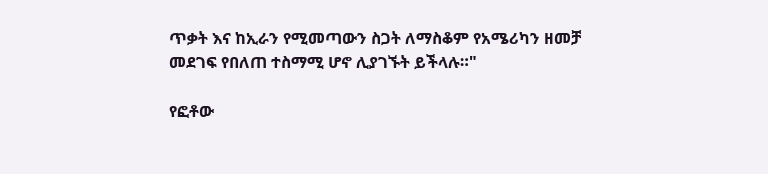ጥቃት እና ከኢራን የሚመጣውን ስጋት ለማስቆም የአሜሪካን ዘመቻ መደገፍ የበለጠ ተስማሚ ሆኖ ሊያገኙት ይችላሉ።"

የፎቶው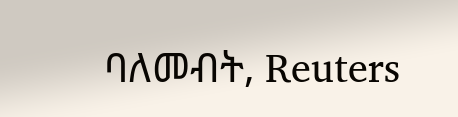ባለመብት, Reuters